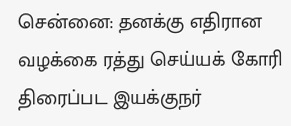சென்னை: தனக்கு எதிரான வழக்கை ரத்து செய்யக் கோரி திரைப்பட இயக்குநர்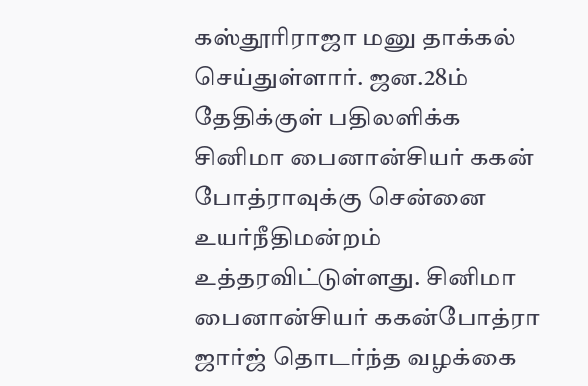கஸ்தூரிராஜா மனு தாக்கல் செய்துள்ளார். ஜன.28ம் தேதிக்குள் பதிலளிக்க சினிமா பைனான்சியர் ககன் போத்ராவுக்கு சென்னை உயர்நீதிமன்றம் உத்தரவிட்டுள்ளது. சினிமா பைனான்சியர் ககன்போத்ரா ஜார்ஜ் தொடர்ந்த வழக்கை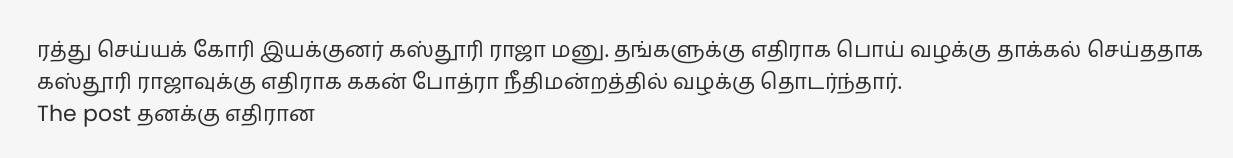ரத்து செய்யக் கோரி இயக்குனர் கஸ்தூரி ராஜா மனு. தங்களுக்கு எதிராக பொய் வழக்கு தாக்கல் செய்ததாக கஸ்தூரி ராஜாவுக்கு எதிராக ககன் போத்ரா நீதிமன்றத்தில் வழக்கு தொடர்ந்தார்.
The post தனக்கு எதிரான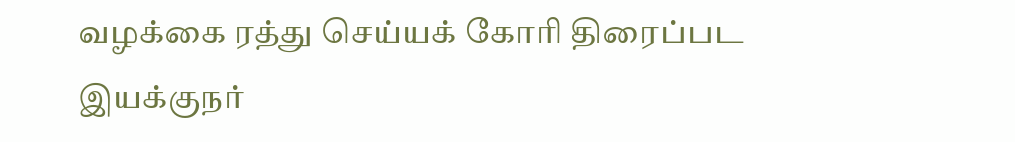வழக்கை ரத்து செய்யக் கோரி திரைப்பட இயக்குநர்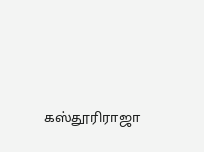கஸ்தூரிராஜா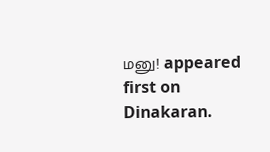மனு! appeared first on Dinakaran.